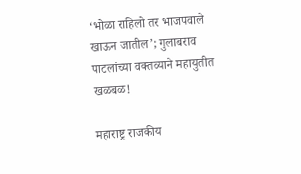‘भोळा राहिलो तर भाजपवाले खाऊन जातील’; गुलाबराव पाटलांच्या वक्तव्याने महायुतीत खळबळ!

महाराष्ट्र राजकीय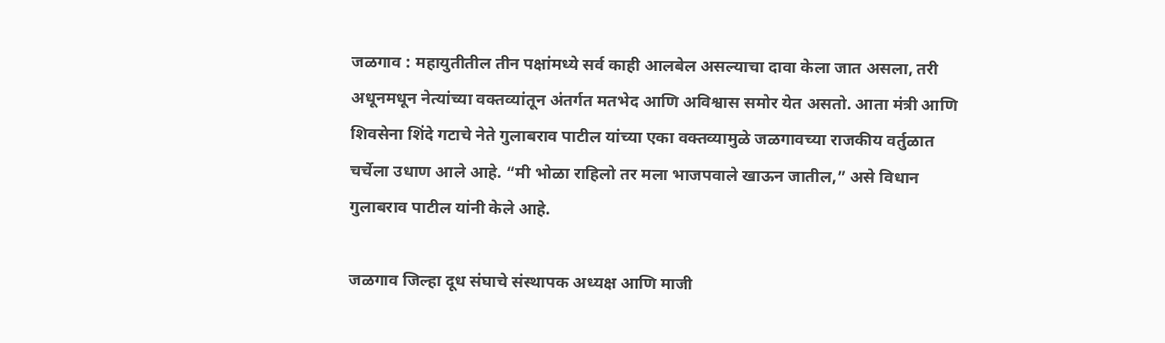जळगाव : महायुतीतील तीन पक्षांमध्ये सर्व काही आलबेल असल्याचा दावा केला जात असला, तरी अधूनमधून नेत्यांच्या वक्तव्यांतून अंतर्गत मतभेद आणि अविश्वास समोर येत असतो. आता मंत्री आणि शिवसेना शिंदे गटाचे नेते गुलाबराव पाटील यांच्या एका वक्तव्यामुळे जळगावच्या राजकीय वर्तुळात चर्चेला उधाण आले आहे. “मी भोळा राहिलो तर मला भाजपवाले खाऊन जातील,” असे विधान गुलाबराव पाटील यांनी केले आहे.

जळगाव जिल्हा दूध संघाचे संस्थापक अध्यक्ष आणि माजी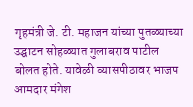गृहमंत्री जे. टी. महाजन यांच्या पुतळ्याच्या उद्घाटन सोहळ्यात गुलाबराव पाटील बोलत होते. यावेळी व्यासपीठावर भाजप आमदार मंगेश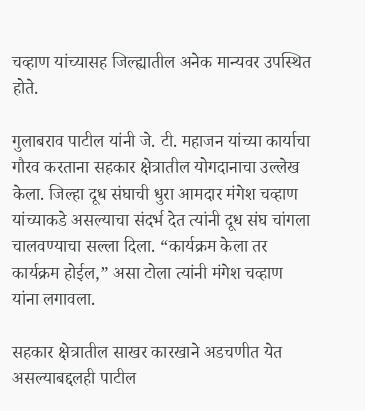चव्हाण यांच्यासह जिल्ह्यातील अनेक मान्यवर उपस्थित होते.

गुलाबराव पाटील यांनी जे. टी. महाजन यांच्या कार्याचा गौरव करताना सहकार क्षेत्रातील योगदानाचा उल्लेख केला. जिल्हा दूध संघाची धुरा आमदार मंगेश चव्हाण यांच्याकडे असल्याचा संदर्भ देत त्यांनी दूध संघ चांगला चालवण्याचा सल्ला दिला. “कार्यक्रम केला तर कार्यक्रम होईल,” असा टोला त्यांनी मंगेश चव्हाण यांना लगावला.

सहकार क्षेत्रातील साखर कारखाने अडचणीत येत असल्याबद्दलही पाटील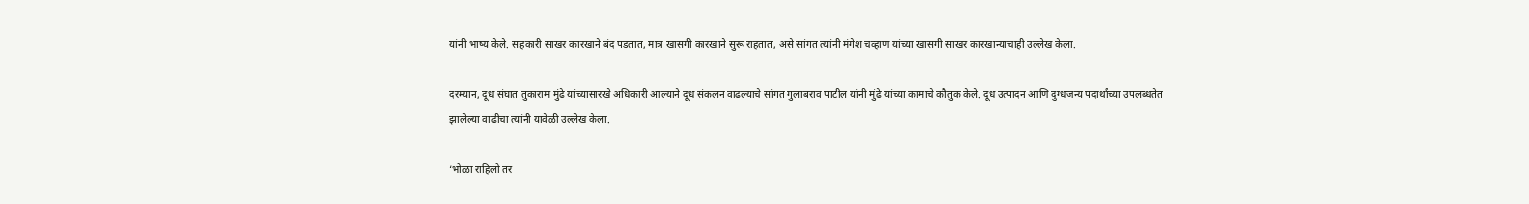यांनी भाष्य केले. सहकारी साखर कारखाने बंद पडतात, मात्र खासगी कारखाने सुरू राहतात, असे सांगत त्यांनी मंगेश चव्हाण यांच्या खासगी साखर कारखान्याचाही उल्लेख केला.

दरम्यान, दूध संघात तुकाराम मुंढे यांच्यासारखे अधिकारी आल्याने दूध संकलन वाढल्याचे सांगत गुलाबराव पाटील यांनी मुंढे यांच्या कामाचे कौतुक केले. दूध उत्पादन आणि दुग्धजन्य पदार्थांच्या उपलब्धतेत झालेल्या वाढीचा त्यांनी यावेळी उल्लेख केला.

‘भोळा राहिलो तर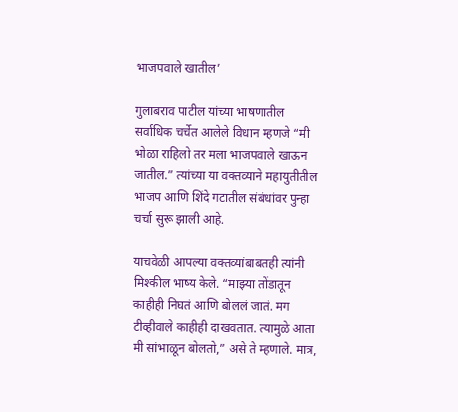भाजपवाले खातील’

गुलाबराव पाटील यांच्या भाषणातील सर्वाधिक चर्चेत आलेले विधान म्हणजे “मी भोळा राहिलो तर मला भाजपवाले खाऊन जातील.” त्यांच्या या वक्तव्याने महायुतीतील भाजप आणि शिंदे गटातील संबंधांवर पुन्हा चर्चा सुरू झाली आहे.

याचवेळी आपल्या वक्तव्यांबाबतही त्यांनी मिश्कील भाष्य केले. “माझ्या तोंडातून काहीही निघतं आणि बोललं जातं. मग टीव्हीवाले काहीही दाखवतात. त्यामुळे आता मी सांभाळून बोलतो,” असे ते म्हणाले. मात्र,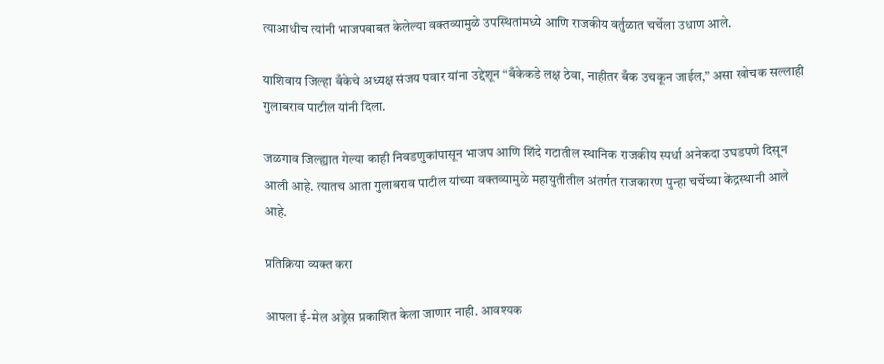त्याआधीच त्यांनी भाजपबाबत केलेल्या वक्तव्यामुळे उपस्थितांमध्ये आणि राजकीय वर्तुळात चर्चेला उधाण आले.

याशिवाय जिल्हा बँकेचे अध्यक्ष संजय पवार यांना उद्देशून “बँकेकडे लक्ष ठेवा, नाहीतर बँक उचकून जाईल,” असा खोचक सल्लाही गुलाबराव पाटील यांनी दिला.

जळगाव जिल्ह्यात गेल्या काही निवडणुकांपासून भाजप आणि शिंदे गटातील स्थानिक राजकीय स्पर्धा अनेकदा उघडपणे दिसून आली आहे. त्यातच आता गुलाबराव पाटील यांच्या वक्तव्यामुळे महायुतीतील अंतर्गत राजकारण पुन्हा चर्चेच्या केंद्रस्थानी आले आहे.

प्रतिक्रिया व्यक्त करा

आपला ई-मेल अड्रेस प्रकाशित केला जाणार नाही. आवश्यक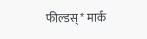फील्डस् * मार्क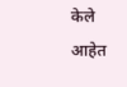केले आहेत